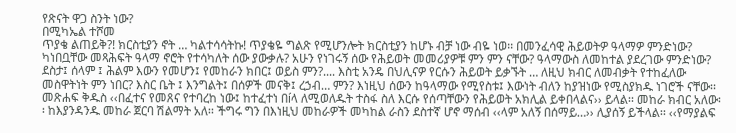የጽናት ዋጋ ስንት ነው?
በሚካኤል ተሾመ
ጥያቄ ልጠይቅ?! ክርስቲያን ኖት … ካልተሳሳትኩ! ጥያቄዬ ግልጽ የሚሆንሎት ክርስቲያን ከሆኑ ብቻ ነው ብዬ ነወ፡፡ በመንፈሳዊ ሕይወትዎ ዓላማዎ ምንድነው? ካነበቧቸው መጻሕፍት ዓላማ ኖሮት የተሳካለት ሰው ያውቃሉ? አሁን የነገሩኝ ሰው የሕይወት መመሪያዎቹ ምን ምን ናቸው? ዓላማውስ ለመከተል ያደረገው ምንድነው?
ደስታ፤ ሰላም ፤ ሕልም እውን የመሆን፤ የመከራን ክበር፤ ወይስ ምን?.... እስቲ አንዴ በህሊናዎ የርሱን ሕይወት ይቃኙት … ለዚህ ክብር ለመብቃት የተከፈለው መስዋትነት ምን ነበር? እስር ቤት ፤ እንግልት፤ በሰዎች መናቅ፤ ረኃብ… ምን? እነዚህ ሰውን ከዓላማው የሚየስቱ፤ እውነት ብለን ከያዝነው የሚስያክዱ ነገሮች ናቸው፡፡
መጽሐፍ ቅዱስ ‹‹በፈተና የመጸና የተባረከ ነው፤ ከተፈተነ በíላ ለሚወለዱት ተስፋ ስለ እርሱ የሰጣቸውን የሕይወት አክሊል ይቀበላልና›› ይላል፡፡ መከራ ክብር አለው፡፡ ከእያንዳንዱ መከራ ጀርባ ሽልማት አለ፡፡ ችግሩ ግን በእነዚህ መከራዎች መካከል ራስን ደስተኛ ሆኖ ማሰብ ‹‹ላም አለኝ በሰማይ…›› ሊያሰኝ ይችላል፡፡ ‹‹የማያልፍ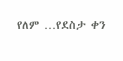የለም …የደስታ ቀን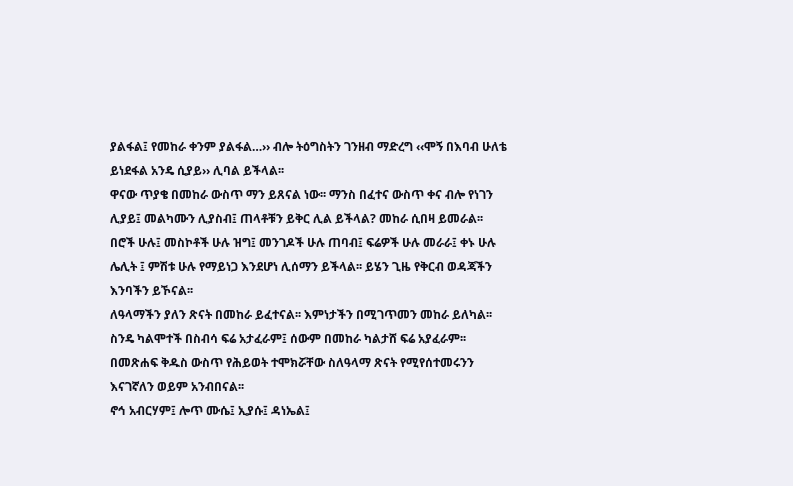ያልፋል፤ የመከራ ቀንም ያልፋል…›› ብሎ ትዕግስትን ገንዘብ ማድረግ ‹‹ሞኝ በእባብ ሁለቴ ይነደፋል አንዴ ሲያይ›› ሊባል ይችላል፡፡
ዋናው ጥያቄ በመከራ ውስጥ ማን ይጸናል ነው፡፡ ማንስ በፈተና ውስጥ ቀና ብሎ የነገን ሊያይ፤ መልካሙን ሊያስብ፤ ጠላቶቹን ይቅር ሊል ይችላል? መከራ ሲበዛ ይመራል፡፡ በሮች ሁሉ፤ መስኮቶች ሁሉ ዝግ፤ መንገዶች ሁሉ ጠባብ፤ ፍሬዎች ሁሉ መራራ፤ ቀኑ ሁሉ ሌሊት ፤ ምሽቱ ሁሉ የማይነጋ እንደሆነ ሊሰማን ይችላል፡፡ ይሄን ጊዜ የቅርብ ወዳጃችን እንባችን ይኾናል፡፡
ለዓላማችን ያለን ጽናት በመከራ ይፈተናል፡፡ እምነታችን በሚገጥመን መከራ ይለካል፡፡ ስንዴ ካልሞተች በስብሳ ፍሬ አታፈራም፤ ሰውም በመከራ ካልታሸ ፍሬ አያፈራም፡፡ በመጽሐፍ ቅዱስ ውስጥ የሕይወት ተሞክሯቸው ስለዓላማ ጽናት የሚየሰተመሩንን እናገኛለን ወይም አንብበናል፡፡
ኖኅ አብርሃም፤ ሎጥ ሙሴ፤ ኢያሱ፤ ዳነኤል፤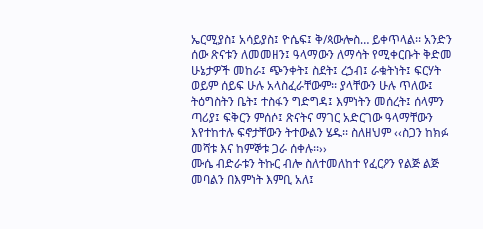ኤርሚያስ፤ አሳይያስ፤ ዮሴፍ፤ ቅ/ጳውሎስ… ይቀጥላል፡፡ አንድን ሰው ጽናቱን ለመመዘን፤ ዓላማውን ለማሳት የሚቀርቡት ቅድመ ሁኔታዎች መከራ፤ ጭንቀት፤ ስደት፤ ረኃብ፤ ራቁትነት፤ ፍርሃት ወይም ሰይፍ ሁሉ አላስፈራቸውም፡፡ ያላቸውን ሁሉ ጥለው፤ ትዕግስትን ቤት፤ ተስፋን ግድግዳ፤ እምነትን መሰረት፤ ሰላምን ጣሪያ፤ ፍቅርን ምሰሶ፤ ጽናትና ማገር አድርገው ዓላማቸውን እየተከተሉ ፍኖታቸውን ትተውልን ሄዱ፡፡ ስለዘህም ‹‹ስጋን ከክፉ መሻቱ እና ከምኞቱ ጋራ ሰቀሉ፡፡››
ሙሴ ብድራቱን ትኩር ብሎ ስለተመለከተ የፈርዖን የልጅ ልጅ መባልን በእምነት እምቢ አለ፤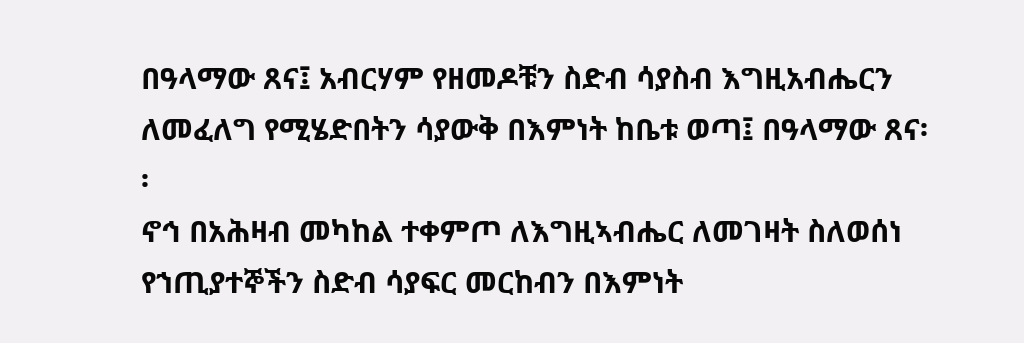በዓላማው ጸና፤ አብርሃም የዘመዶቹን ስድብ ሳያስብ እግዚአብሔርን ለመፈለግ የሚሄድበትን ሳያውቅ በእምነት ከቤቱ ወጣ፤ በዓላማው ጸና፡፡
ኖኅ በአሕዛብ መካከል ተቀምጦ ለእግዚኣብሔር ለመገዛት ስለወሰነ የኀጢያተኞችን ስድብ ሳያፍር መርከብን በእምነት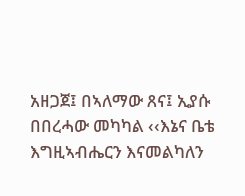አዘጋጀ፤ በኣለማው ጸና፤ ኢያሱ በበረሓው መካካል ‹‹እኔና ቤቴ እግዚኣብሔርን እናመልካለን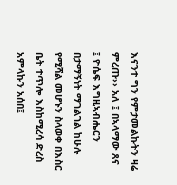እናንተ ግን የምታመልኩትን ዛሬ ምረጡ›› አለ ፤ በኣላማው ጸና ፤ ዮሴፍ እግዚኣብሔርን በታማኝነት ማገልገል ከሁሉ የሚሻል መሆኑን ስላወቀ በእስር ቤት ተጥሎ እስከሚረሳ ድረስ አምላኩን አሰበ፤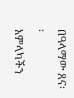በዓላማው ጸና፡፡
አምላካችን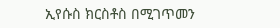ኢየሱስ ክርስቶስ በሚገጥመን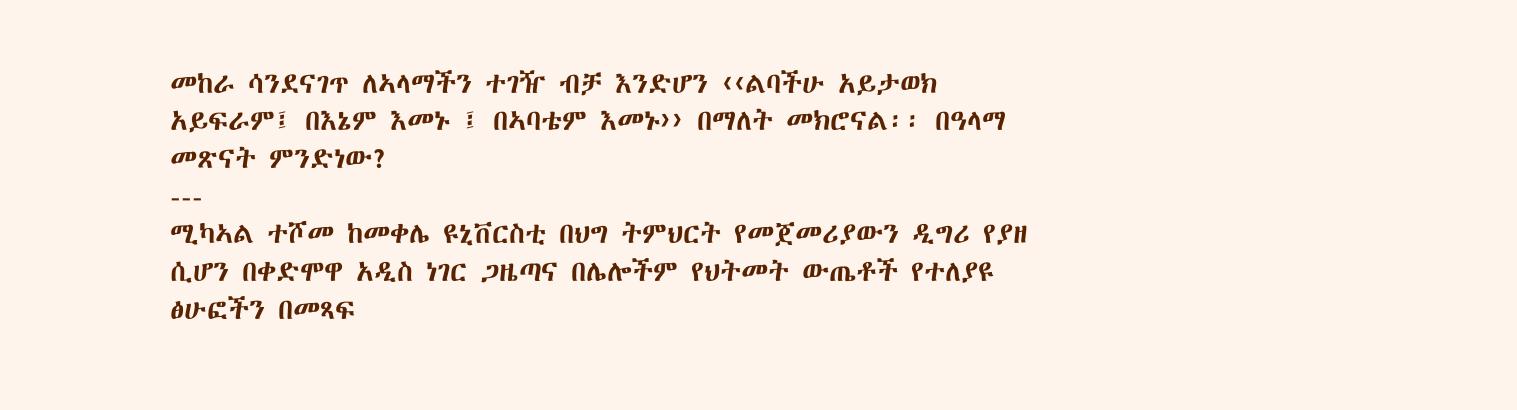መከራ ሳንደናገጥ ለኣላማችን ተገዥ ብቻ እንድሆን ‹‹ልባችሁ አይታወክ አይፍራም፤ በእኔም እመኑ ፤ በኣባቴም እመኑ›› በማለት መክሮናል፡፡ በዓላማ መጽናት ምንድነው?
---
ሚካኣል ተሾመ ከመቀሌ ዩኒቨርስቲ በህግ ትምህርት የመጀመሪያውን ዲግሪ የያዘ ሲሆን በቀድሞዋ አዲስ ነገር ጋዜጣና በሌሎችም የህትመት ውጤቶች የተለያዩ ፅሁፎችን በመጻፍ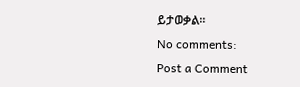ይታወቃል፡፡
No comments:
Post a Comment